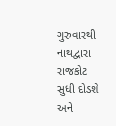ગુરુવારથી નાથદ્વારા રાજકોટ સુધી દોડશે અને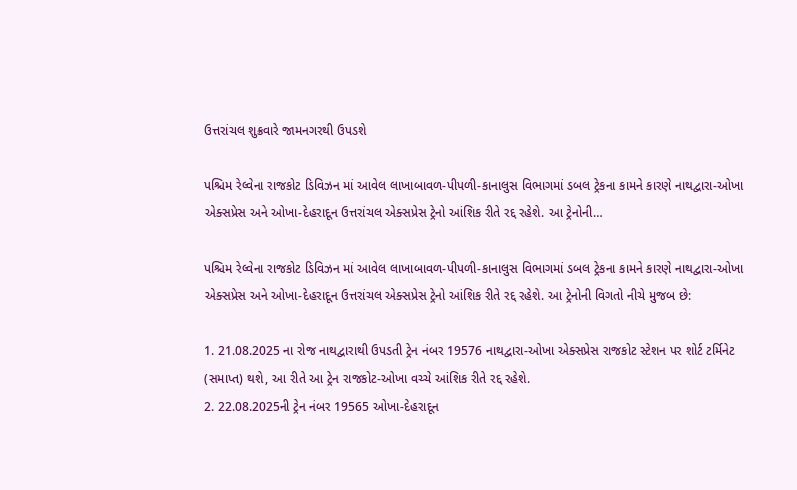ઉત્તરાંચલ શુક્રવારે જામનગરથી ઉપડશે

પશ્ચિમ રેલ્વેના રાજકોટ ડિવિઝન માં આવેલ લાખાબાવળ-પીપળી-કાનાલુસ વિભાગમાં ડબલ ટ્રેકના કામને કારણે નાથદ્વારા-ઓખા એક્સપ્રેસ અને ઓખા-દેહરાદૂન ઉત્તરાંચલ એક્સપ્રેસ ટ્રેનો આંશિક રીતે રદ્દ રહેશે. આ ટ્રેનોની…

પશ્ચિમ રેલ્વેના રાજકોટ ડિવિઝન માં આવેલ લાખાબાવળ-પીપળી-કાનાલુસ વિભાગમાં ડબલ ટ્રેકના કામને કારણે નાથદ્વારા-ઓખા એક્સપ્રેસ અને ઓખા-દેહરાદૂન ઉત્તરાંચલ એક્સપ્રેસ ટ્રેનો આંશિક રીતે રદ્દ રહેશે. આ ટ્રેનોની વિગતો નીચે મુજબ છે:

1. 21.08.2025 ના રોજ નાથદ્વારાથી ઉપડતી ટ્રેન નંબર 19576 નાથદ્વારા-ઓખા એક્સપ્રેસ રાજકોટ સ્ટેશન પર શોર્ટ ટર્મિનેટ (સમાપ્ત) થશે, આ રીતે આ ટ્રેન રાજકોટ-ઓખા વચ્ચે આંશિક રીતે રદ્દ રહેશે.
2. 22.08.2025ની ટ્રેન નંબર 19565 ઓખા-દેહરાદૂન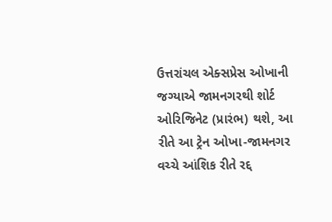ઉત્તરાંચલ એક્સપ્રેસ ઓખાની જગ્યાએ જામનગરથી શોર્ટ ઓરિજિનેટ (પ્રારંભ) થશે, આ રીતે આ ટ્રેન ઓખા-જામનગર વચ્ચે આંશિક રીતે રદ્દ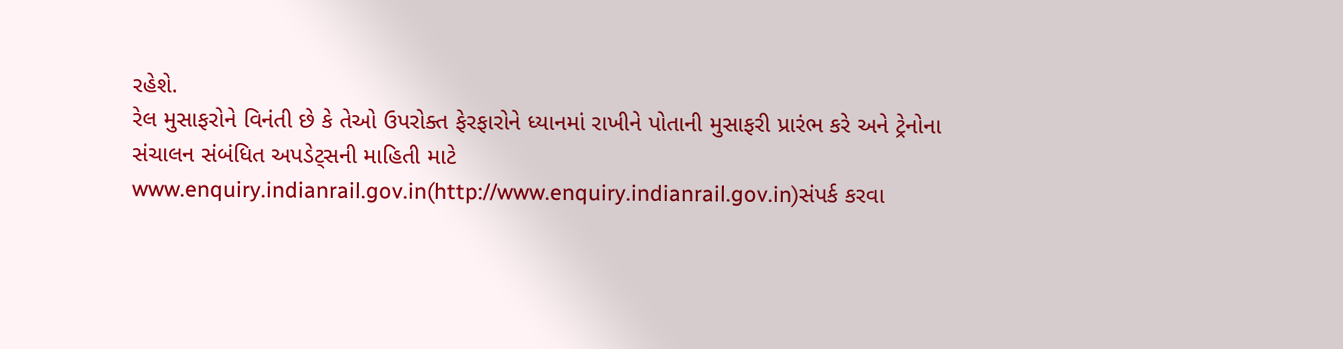રહેશે.
રેલ મુસાફરોને વિનંતી છે કે તેઓ ઉપરોક્ત ફેરફારોને ધ્યાનમાં રાખીને પોતાની મુસાફરી પ્રારંભ કરે અને ટ્રેનોના સંચાલન સંબંધિત અપડેટ્સની માહિતી માટે www.enquiry.indianrail.gov.in(http://www.enquiry.indianrail.gov.in)સંપર્ક કરવા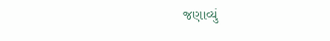જણાવ્યું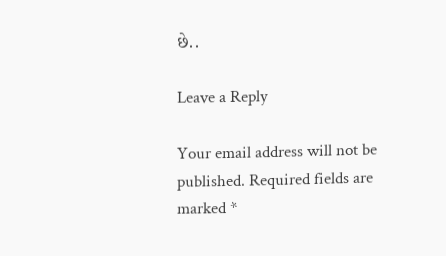છે..

Leave a Reply

Your email address will not be published. Required fields are marked *